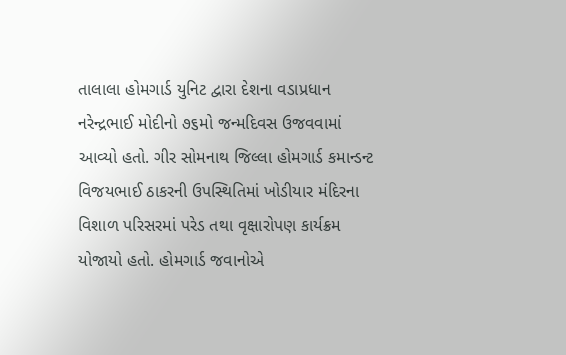તાલાલા હોમગાર્ડ યુનિટ દ્વારા દેશના વડાપ્રધાન નરેન્દ્રભાઈ મોદીનો ૭૬મો જન્મદિવસ ઉજવવામાં આવ્યો હતો. ગીર સોમનાથ જિલ્લા હોમગાર્ડ કમાન્ડન્ટ વિજયભાઈ ઠાકરની ઉપસ્થિતિમાં ખોડીયાર મંદિરના વિશાળ પરિસરમાં પરેડ તથા વૃક્ષારોપણ કાર્યક્રમ યોજાયો હતો. હોમગાર્ડ જવાનોએ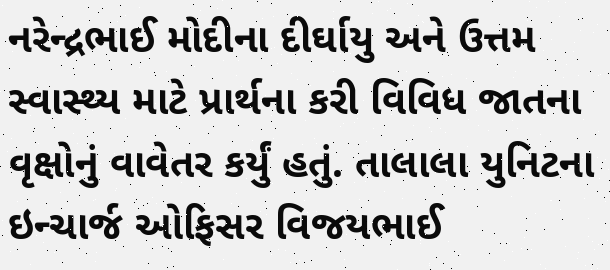નરેન્દ્રભાઈ મોદીના દીર્ઘાયુ અને ઉત્તમ સ્વાસ્થ્ય માટે પ્રાર્થના કરી વિવિધ જાતના વૃક્ષોનું વાવેતર કર્યું હતું. તાલાલા યુનિટના ઇન્ચાર્જ ઓફિસર વિજયભાઈ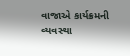વાજાએ કાર્યક્રમની વ્યવસ્થા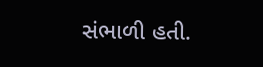સંભાળી હતી.